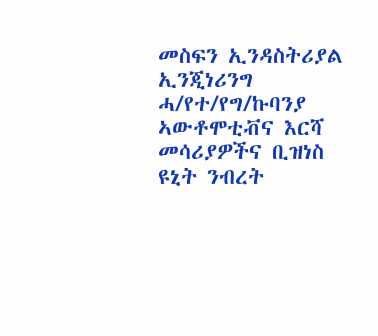መስፍን ኢንዳስትሪያል ኢንጂነሪንግ ሓ/የተ/የግ/ኩባንያ ኣውቶሞቲቭና እርሻ መሳሪያዎችና ቢዝነስ ዩኒት ንብረት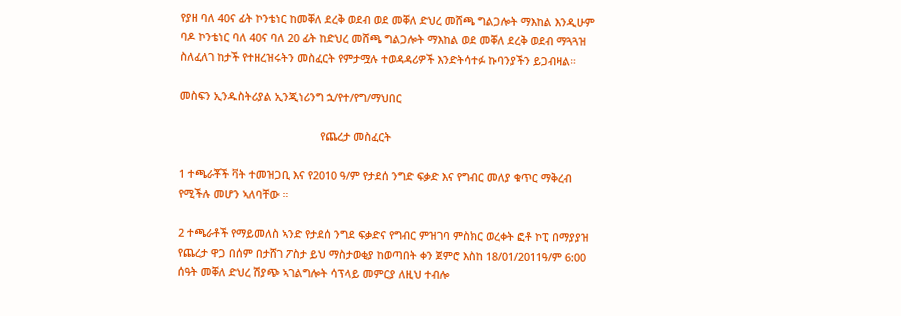የያዘ ባለ 40ና ፊት ኮንቴነር ከመቐለ ደረቅ ወደብ ወደ መቐለ ድህረ መሸጫ ግልጋሎት ማእከል እንዲሁም ባዶ ኮንቴነር ባለ 40ና ባለ 20 ፊት ከድህረ መሸጫ ግልጋሎት ማእከል ወደ መቐለ ደረቅ ወደብ ማጓጓዝ ስለፈለገ ከታች የተዘረዝሩትን መስፈርት የምታሟሉ ተወዳዳሪዎች እንድትሳተፉ ኩባንያችን ይጋብዛል።

መስፍን ኢንዱስትሪያል ኢንጂነሪንግ ኋ/የተ/የግ/ማህበር

                                               የጨረታ መስፈርት

1 ተጫራቾች ቫት ተመዝጋቢ እና የ2010 ዓ/ም የታደሰ ንግድ ፍቃድ እና የግብር መለያ ቁጥር ማቅረብ የሚችሉ መሆን ኣለባቸው ።

2 ተጫራቶች የማይመለስ ኣንድ የታደሰ ንግደ ፍቃድና የግብር ምዝገባ ምስክር ወረቀት ፎቶ ኮፒ በማያያዝ የጨረታ ዋጋ በሰም በታሸገ ፖስታ ይህ ማስታወቂያ ከወጣበት ቀን ጀምሮ እስከ 18/01/2011ዓ/ም 6:00 ሰዓት መቐለ ድህረ ሽያጭ ኣገልግሎት ሳፕላይ መምርያ ለዚህ ተብሎ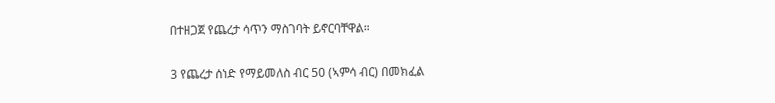በተዘጋጀ የጨረታ ሳጥን ማስገባት ይኖርባቸዋል።

3 የጨረታ ሰነድ የማይመለስ ብር 50 (ኣምሳ ብር) በመክፈል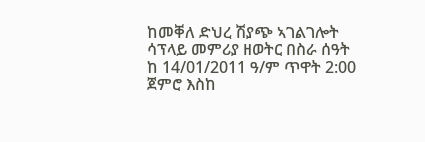ከመቐለ ድህረ ሽያጭ ኣገልገሎት ሳፕላይ መምሪያ ዘወትር በስራ ሰዓት ከ 14/01/2011 ዓ/ም ጥዋት 2:00 ጀምሮ እስከ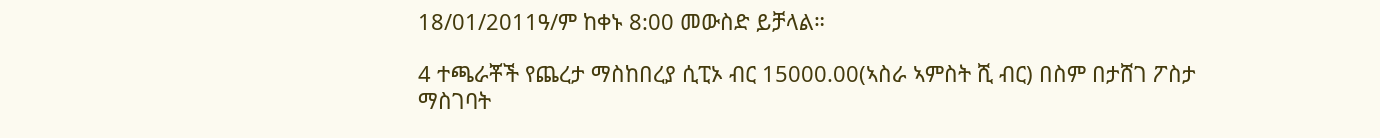18/01/2011ዓ/ም ከቀኑ 8:00 መውስድ ይቻላል።

4 ተጫራቾች የጨረታ ማስከበረያ ሲፒኦ ብር 15000.00(ኣስራ ኣምስት ሺ ብር) በስም በታሸገ ፖስታ ማስገባት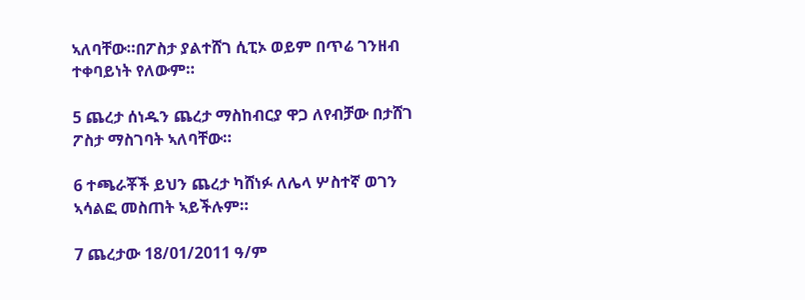ኣለባቸው።በፖስታ ያልተሸገ ሲፒኦ ወይም በጥሬ ገንዘብ ተቀባይነት የለውም።

5 ጨረታ ሰነዱን ጨረታ ማስከብርያ ዋጋ ለየብቻው በታሸገ ፖስታ ማስገባት ኣለባቸው።

6 ተጫራቾች ይህን ጨረታ ካሸነፉ ለሌላ ሦስተኛ ወገን ኣሳልፎ መስጠት ኣይችሉም።

7 ጨረታው 18/01/2011 ዓ/ም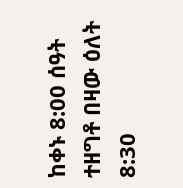ከቀኑ 8:00 ሰዓት ተዘግቶ በዛው ዕለት 8:30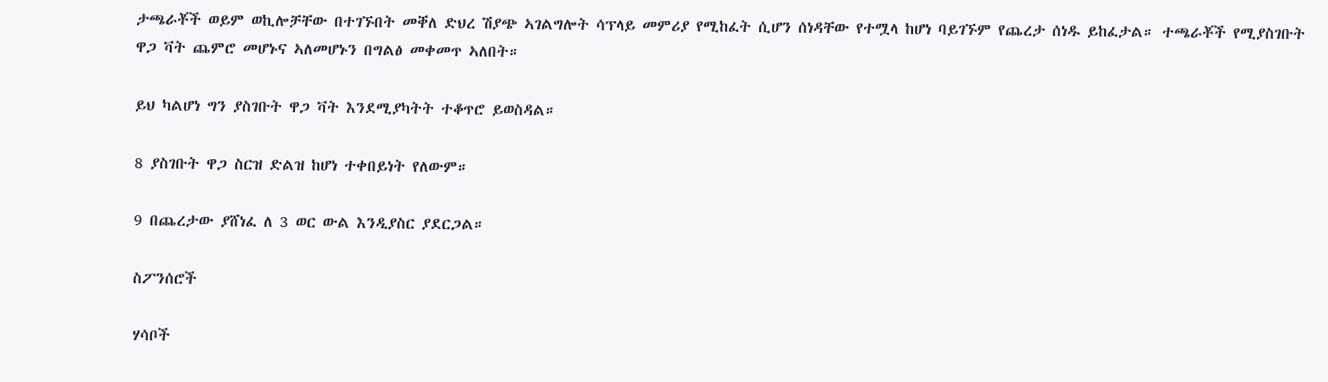ታጫራቾች ወይም ወኪሎቻቸው በተገኙበት መቐለ ድህረ ሽያጭ ኣገልግሎት ሳፕላይ መምሪያ የሚከፈት ሲሆን ሰነዳቸው የተሟላ ከሆነ ባይገኙም የጨረታ ሰነዱ ይከፈታል። ተጫራቾች የሚያስገቡት ዋጋ ቫት ጨምሮ መሆኑና ኣለመሆኑን በግልፅ መቀመጥ ኣለበት።

ይህ ካልሆነ ግን ያስገቡት ዋጋ ቫት እንደሚያካትት ተቆጥሮ ይወስዳል።

8 ያስገቡት ዋጋ ስርዝ ድልዝ ከሆነ ተቀበይነት የለውም።

9 በጨረታው ያሸነፈ ለ 3 ወር ውል እንዲያስር ያደርጋል።

ስፖንሰሮች

ሃሳቦች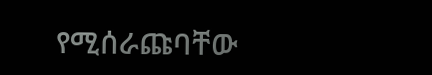የሚሰራጩባቸው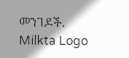መንገዶች.
Milkta Logo